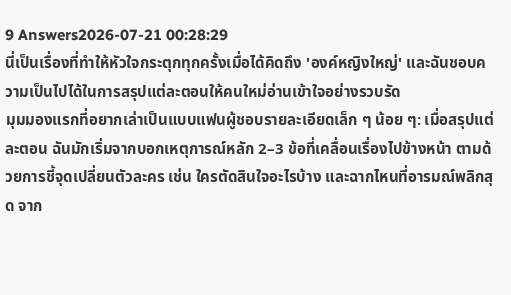9 Answers2026-07-21 00:28:29
นี่เป็นเรื่องที่ทำให้หัวใจกระตุกทุกครั้งเมื่อได้คิดถึง 'องค์หญิงใหญ่' และฉันชอบความเป็นไปได้ในการสรุปแต่ละตอนให้คนใหม่อ่านเข้าใจอย่างรวบรัด
มุมมองแรกที่อยากเล่าเป็นแบบแฟนผู้ชอบรายละเอียดเล็ก ๆ น้อย ๆ: เมื่อสรุปแต่ละตอน ฉันมักเริ่มจากบอกเหตุการณ์หลัก 2–3 ข้อที่เคลื่อนเรื่องไปข้างหน้า ตามด้วยการชี้จุดเปลี่ยนตัวละคร เช่น ใครตัดสินใจอะไรบ้าง และฉากไหนที่อารมณ์พลิกสุด จาก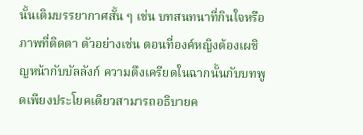นั้นเติมบรรยากาศสั้น ๆ เช่น บทสนทนาที่กินใจหรือภาพที่ติดตา ตัวอย่างเช่น ตอนที่องค์หญิงต้องเผชิญหน้ากับบัลลังก์ ความตึงเครียดในฉากนั้นกับบทพูดเพียงประโยคเดียวสามารถอธิบายค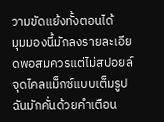วามขัดแย้งทั้งตอนได้
มุมมองนี้มักลงรายละเอียดพอสมควรแต่ไม่สปอยล์จุดไคลแม็กซ์แบบเต็มรูป ฉันมักคั่นด้วยคำเตือน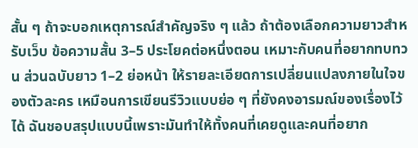สั้น ๆ ถ้าจะบอกเหตุการณ์สำคัญจริง ๆ แล้ว ถ้าต้องเลือกความยาวสำหรับเว็บ ข้อความสั้น 3–5 ประโยคต่อหนึ่งตอน เหมาะกับคนที่อยากทบทวน ส่วนฉบับยาว 1–2 ย่อหน้า ให้รายละเอียดการเปลี่ยนแปลงภายในใจของตัวละคร เหมือนการเขียนรีวิวแบบย่อ ๆ ที่ยังคงอารมณ์ของเรื่องไว้ได้ ฉันชอบสรุปแบบนี้เพราะมันทำให้ทั้งคนที่เคยดูและคนที่อยาก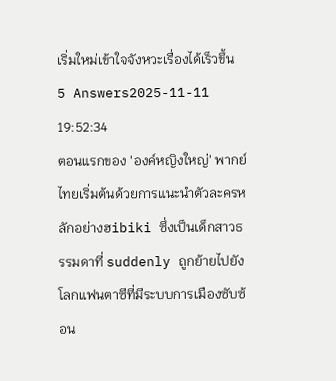เริ่มใหม่เข้าใจจังหวะเรื่องได้เร็วขึ้น
5 Answers2025-11-11 19:52:34
ตอนแรกของ 'องค์หญิงใหญ่' พากย์ไทยเริ่มต้นด้วยการแนะนำตัวละครหลักอย่างฮibiki ซึ่งเป็นเด็กสาวธรรมดาที่ suddenly ถูกย้ายไปยังโลกแฟนตาซีที่มีระบบการเมืองซับซ้อน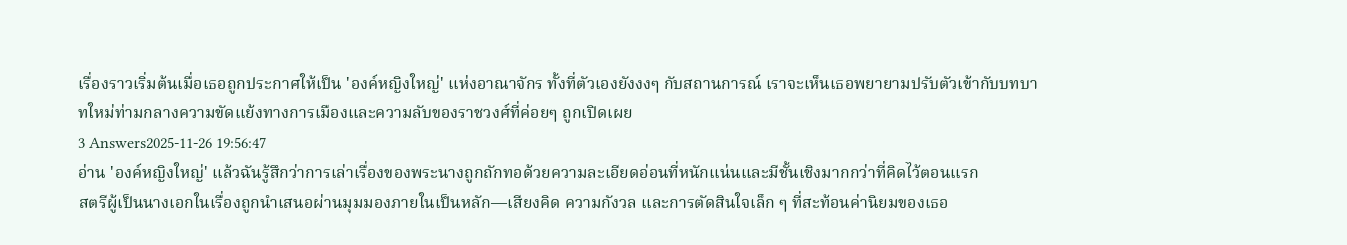เรื่องราวเริ่มต้นเมื่อเธอถูกประกาศให้เป็น 'องค์หญิงใหญ่' แห่งอาณาจักร ทั้งที่ตัวเองยังงงๆ กับสถานการณ์ เราจะเห็นเธอพยายามปรับตัวเข้ากับบทบาทใหม่ท่ามกลางความขัดแย้งทางการเมืองและความลับของราชวงศ์ที่ค่อยๆ ถูกเปิดเผย
3 Answers2025-11-26 19:56:47
อ่าน 'องค์หญิงใหญ่' แล้วฉันรู้สึกว่าการเล่าเรื่องของพระนางถูกถักทอด้วยความละเอียดอ่อนที่หนักแน่นและมีชั้นเชิงมากกว่าที่คิดไว้ตอนแรก
สตรีผู้เป็นนางเอกในเรื่องถูกนำเสนอผ่านมุมมองภายในเป็นหลัก—เสียงคิด ความกังวล และการตัดสินใจเล็ก ๆ ที่สะท้อนค่านิยมของเธอ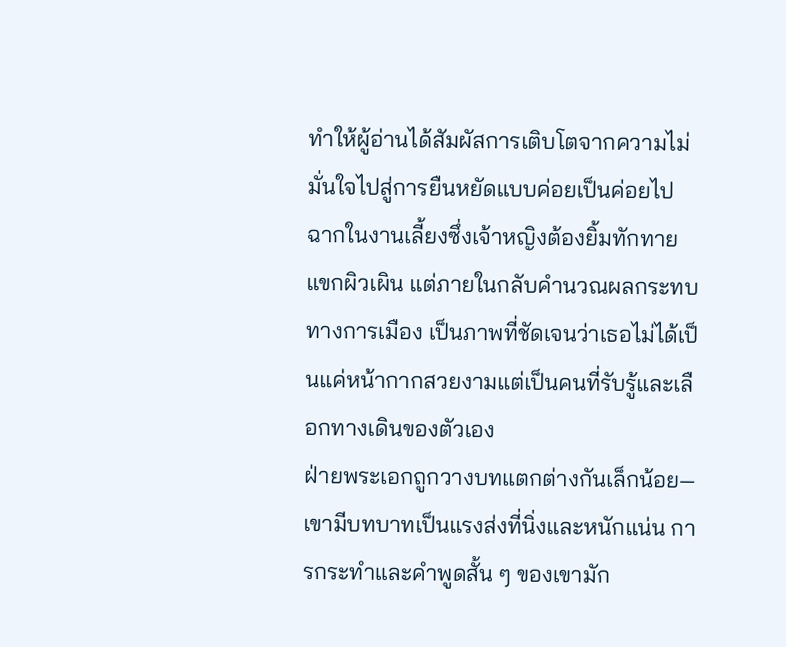ทำให้ผู้อ่านได้สัมผัสการเติบโตจากความไม่มั่นใจไปสู่การยืนหยัดแบบค่อยเป็นค่อยไป ฉากในงานเลี้ยงซึ่งเจ้าหญิงต้องยิ้มทักทายแขกผิวเผิน แต่ภายในกลับคำนวณผลกระทบทางการเมือง เป็นภาพที่ชัดเจนว่าเธอไม่ได้เป็นแค่หน้ากากสวยงามแต่เป็นคนที่รับรู้และเลือกทางเดินของตัวเอง
ฝ่ายพระเอกถูกวางบทแตกต่างกันเล็กน้อย—เขามีบทบาทเป็นแรงส่งที่นิ่งและหนักแน่น การกระทำและคำพูดสั้น ๆ ของเขามัก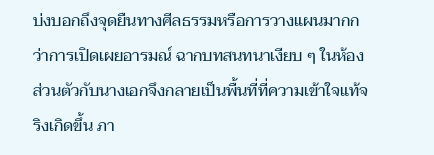บ่งบอกถึงจุดยืนทางศีลธรรมหรือการวางแผนมากกว่าการเปิดเผยอารมณ์ ฉากบทสนทนาเงียบ ๆ ในห้องส่วนตัวกับนางเอกจึงกลายเป็นพื้นที่ที่ความเข้าใจแท้จริงเกิดขึ้น ภา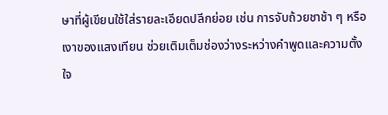ษาที่ผู้เขียนใช้ใส่รายละเอียดปลีกย่อย เช่น การจับถ้วยชาช้า ๆ หรือเงาของแสงเทียน ช่วยเติมเต็มช่องว่างระหว่างคำพูดและความตั้งใจ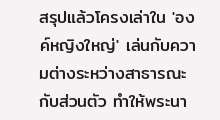สรุปแล้วโครงเล่าใน 'องค์หญิงใหญ่' เล่นกับความต่างระหว่างสาธารณะกับส่วนตัว ทำให้พระนา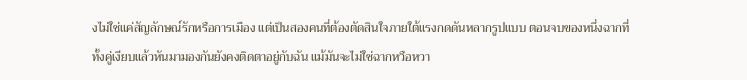งไม่ใช่แค่สัญลักษณ์รักหรือการเมือง แต่เป็นสองคนที่ต้องตัดสินใจภายใต้แรงกดดันหลากรูปแบบ ตอนจบของหนึ่งฉากที่ทั้งคู่เงียบแล้วหันมามองกันยังคงติดตาอยู่กับฉัน แม้มันจะไม่ใช่ฉากหวือหวา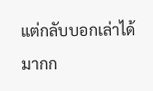แต่กลับบอกเล่าได้มากก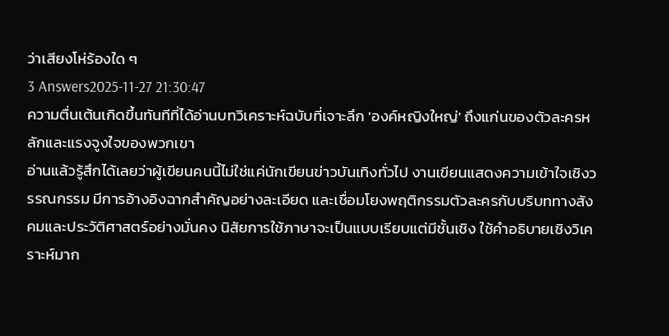ว่าเสียงโห่ร้องใด ๆ
3 Answers2025-11-27 21:30:47
ความตื่นเต้นเกิดขึ้นทันทีที่ได้อ่านบทวิเคราะห์ฉบับที่เจาะลึก 'องค์หญิงใหญ่' ถึงแก่นของตัวละครหลักและแรงจูงใจของพวกเขา
อ่านแล้วรู้สึกได้เลยว่าผู้เขียนคนนี้ไม่ใช่แค่นักเขียนข่าวบันเทิงทั่วไป งานเขียนแสดงความเข้าใจเชิงวรรณกรรม มีการอ้างอิงฉากสำคัญอย่างละเอียด และเชื่อมโยงพฤติกรรมตัวละครกับบริบททางสังคมและประวัติศาสตร์อย่างมั่นคง นิสัยการใช้ภาษาจะเป็นแบบเรียบแต่มีชั้นเชิง ใช้คำอธิบายเชิงวิเคราะห์มาก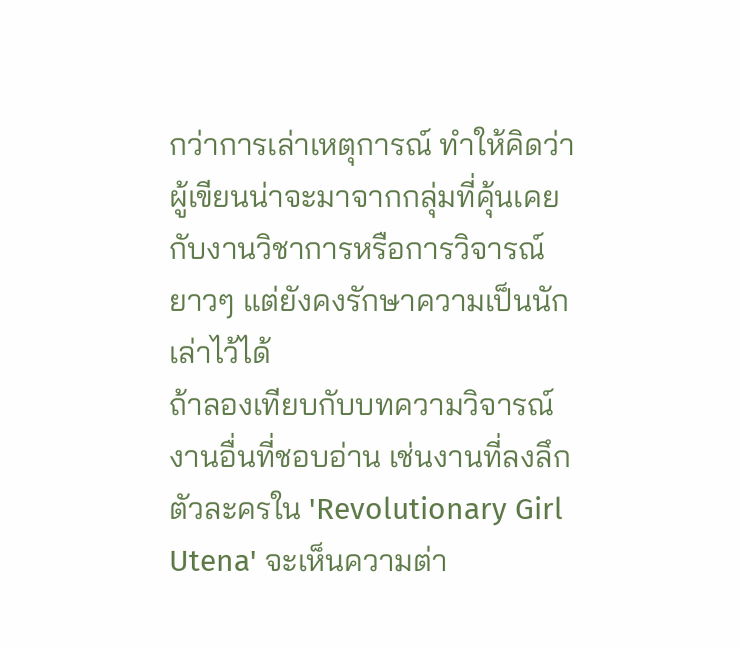กว่าการเล่าเหตุการณ์ ทำให้คิดว่าผู้เขียนน่าจะมาจากกลุ่มที่คุ้นเคยกับงานวิชาการหรือการวิจารณ์ยาวๆ แต่ยังคงรักษาความเป็นนักเล่าไว้ได้
ถ้าลองเทียบกับบทความวิจารณ์งานอื่นที่ชอบอ่าน เช่นงานที่ลงลึกตัวละครใน 'Revolutionary Girl Utena' จะเห็นความต่า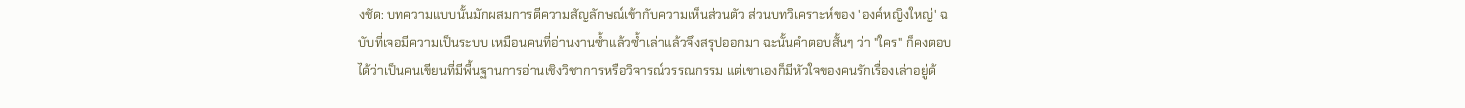งชัด: บทความแบบนั้นมักผสมการตีความสัญลักษณ์เข้ากับความเห็นส่วนตัว ส่วนบทวิเคราะห์ของ 'องค์หญิงใหญ่' ฉบับที่เจอมีความเป็นระบบ เหมือนคนที่อ่านงานซ้ำแล้วซ้ำเล่าแล้วจึงสรุปออกมา ฉะนั้นคำตอบสั้นๆ ว่า "ใคร" ก็คงตอบได้ว่าเป็นคนเขียนที่มีพื้นฐานการอ่านเชิงวิชาการหรือวิจารณ์วรรณกรรม แต่เขาเองก็มีหัวใจของคนรักเรื่องเล่าอยู่ด้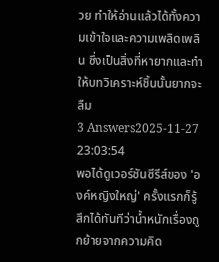วย ทำให้อ่านแล้วได้ทั้งความเข้าใจและความเพลิดเพลิน ซึ่งเป็นสิ่งที่หายากและทำให้บทวิเคราะห์ชิ้นนั้นยากจะลืม
3 Answers2025-11-27 23:03:54
พอได้ดูเวอร์ชันซีรีส์ของ 'องค์หญิงใหญ่' ครั้งแรกก็รู้สึกได้ทันทีว่าน้ำหนักเรื่องถูกย้ายจากความคิด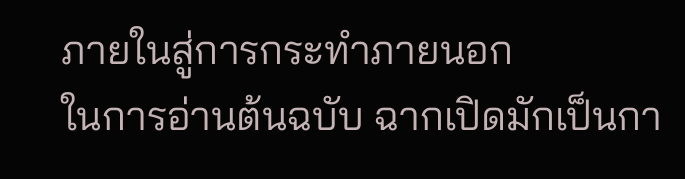ภายในสู่การกระทำภายนอก
ในการอ่านต้นฉบับ ฉากเปิดมักเป็นกา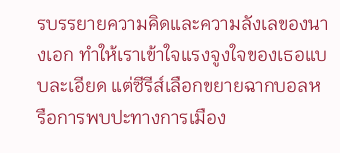รบรรยายความคิดและความลังเลของนางเอก ทำให้เราเข้าใจแรงจูงใจของเธอแบบละเอียด แต่ซีรีส์เลือกขยายฉากบอลหรือการพบปะทางการเมือง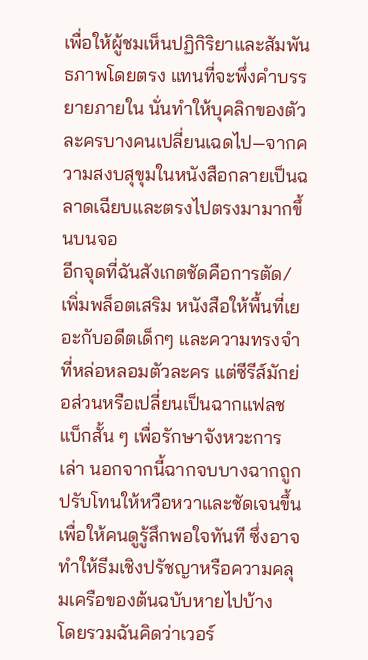เพื่อให้ผู้ชมเห็นปฏิกิริยาและสัมพันธภาพโดยตรง แทนที่จะพึ่งคำบรรยายภายใน นั่นทำให้บุคลิกของตัวละครบางคนเปลี่ยนเฉดไป—จากความสงบสุขุมในหนังสือกลายเป็นฉลาดเฉียบและตรงไปตรงมามากขึ้นบนจอ
อีกจุดที่ฉันสังเกตชัดคือการตัด/เพิ่มพล็อตเสริม หนังสือให้พื้นที่เยอะกับอดีตเด็กๆ และความทรงจำที่หล่อหลอมตัวละคร แต่ซีรีส์มักย่อส่วนหรือเปลี่ยนเป็นฉากแฟลชแบ็กสั้น ๆ เพื่อรักษาจังหวะการเล่า นอกจากนี้ฉากจบบางฉากถูกปรับโทนให้หวือหวาและชัดเจนขึ้น เพื่อให้คนดูรู้สึกพอใจทันที ซึ่งอาจทำให้ธีมเชิงปรัชญาหรือความคลุมเครือของต้นฉบับหายไปบ้าง
โดยรวมฉันคิดว่าเวอร์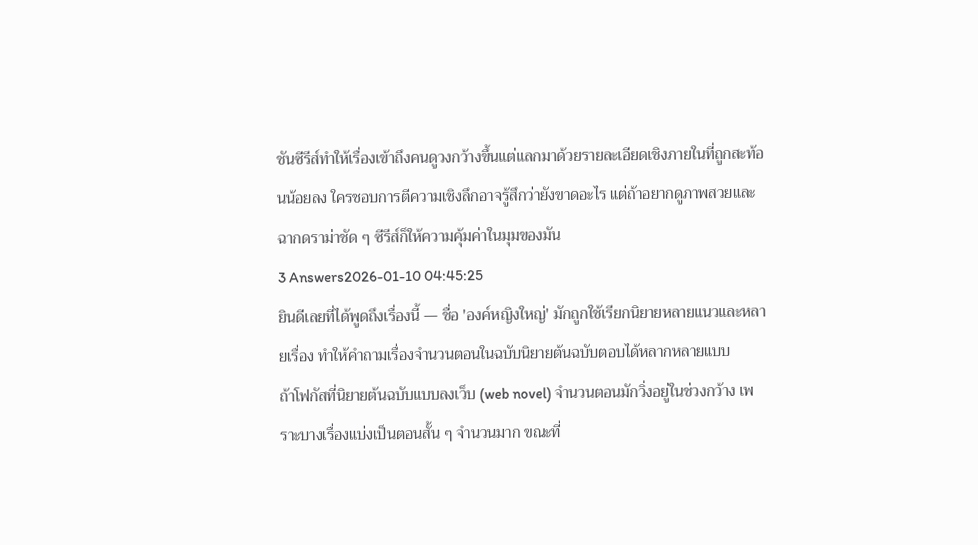ชันซีรีส์ทำให้เรื่องเข้าถึงคนดูวงกว้างขึ้นแต่แลกมาด้วยรายละเอียดเชิงภายในที่ถูกสะท้อนน้อยลง ใครชอบการตีความเชิงลึกอาจรู้สึกว่ายังขาดอะไร แต่ถ้าอยากดูภาพสวยและฉากดราม่าชัด ๆ ซีรีส์ก็ให้ความคุ้มค่าในมุมของมัน
3 Answers2026-01-10 04:45:25
ยินดีเลยที่ได้พูดถึงเรื่องนี้ — ชื่อ 'องค์หญิงใหญ่' มักถูกใช้เรียกนิยายหลายแนวและหลายเรื่อง ทำให้คำถามเรื่องจำนวนตอนในฉบับนิยายต้นฉบับตอบได้หลากหลายแบบ
ถ้าโฟกัสที่นิยายต้นฉบับแบบลงเว็บ (web novel) จำนวนตอนมักวิ่งอยู่ในช่วงกว้าง เพราะบางเรื่องแบ่งเป็นตอนสั้น ๆ จำนวนมาก ขณะที่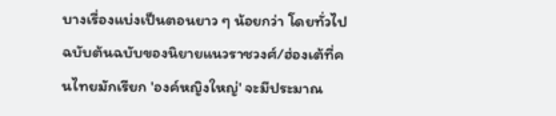บางเรื่องแบ่งเป็นตอนยาว ๆ น้อยกว่า โดยทั่วไปฉบับต้นฉบับของนิยายแนวราชวงศ์/ฮ่องเต้ที่คนไทยมักเรียก 'องค์หญิงใหญ่' จะมีประมาณ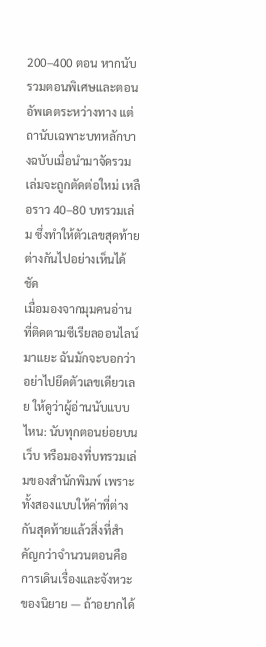200–400 ตอน หากนับรวมตอนพิเศษและตอนอัพเดตระหว่างทาง แต่ถานับเฉพาะบทหลักบางฉบับเมื่อนำมาจัดรวมเล่มจะถูกตัดต่อใหม่ เหลือราว 40–80 บทรวมเล่ม ซึ่งทำให้ตัวเลขสุดท้ายต่างกันไปอย่างเห็นได้ชัด
เมื่อมองจากมุมคนอ่านที่ติดตามซีเรียลออนไลน์มาแยะ ฉันมักจะบอกว่าอย่าไปยึดตัวเลขเดียวเลย ให้ดูว่าผู้อ่านนับแบบไหน: นับทุกตอนย่อยบนเว็บ หรือมองที่บทรวมเล่มของสำนักพิมพ์ เพราะทั้งสองแบบให้ค่าที่ต่างกันสุดท้ายแล้วสิ่งที่สำคัญกว่าจำนวนตอนคือการเดินเรื่องและจังหวะของนิยาย — ถ้าอยากได้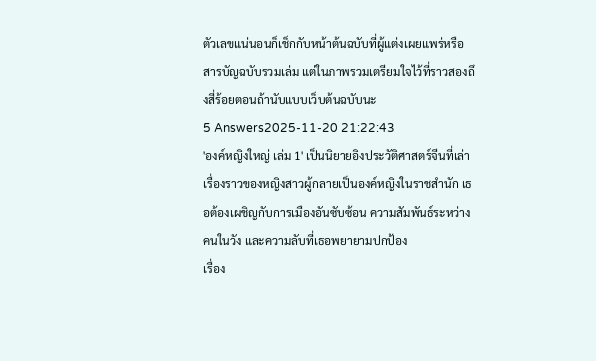ตัวเลขแน่นอนก็เช็กกับหน้าต้นฉบับที่ผู้แต่งเผยแพร่หรือสารบัญฉบับรวมเล่ม แต่ในภาพรวมเตรียมใจไว้ที่ราวสองถึงสี่ร้อยตอนถ้านับแบบเว็บต้นฉบับนะ
5 Answers2025-11-20 21:22:43
'องค์หญิงใหญ่ เล่ม 1' เป็นนิยายอิงประวัติศาสตร์จีนที่เล่าเรื่องราวของหญิงสาวผู้กลายเป็นองค์หญิงในราชสำนัก เธอต้องเผชิญกับการเมืองอันซับซ้อน ความสัมพันธ์ระหว่างคนในวัง และความลับที่เธอพยายามปกป้อง
เรื่อง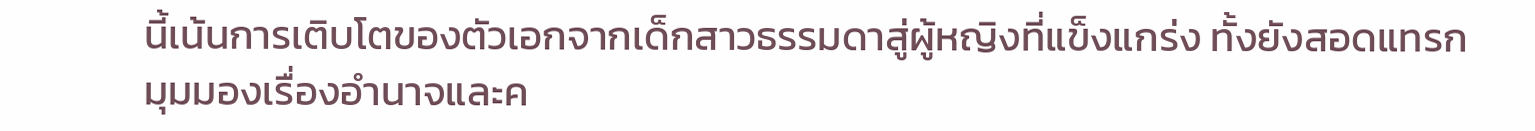นี้เน้นการเติบโตของตัวเอกจากเด็กสาวธรรมดาสู่ผู้หญิงที่แข็งแกร่ง ทั้งยังสอดแทรกมุมมองเรื่องอำนาจและค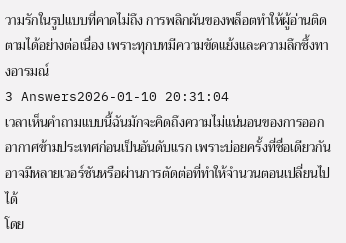วามรักในรูปแบบที่คาดไม่ถึง การพลิกผันของพล็อตทำให้ผู้อ่านติดตามได้อย่างต่อเนื่อง เพราะทุกบทมีความขัดแย้งและความลึกซึ้งทางอารมณ์
3 Answers2026-01-10 20:31:04
เวลาเห็นคำถามแบบนี้ฉันมักจะคิดถึงความไม่แน่นอนของการออกอากาศข้ามประเทศก่อนเป็นอันดับแรก เพราะบ่อยครั้งที่ชื่อเดียวกันอาจมีหลายเวอร์ชันหรือผ่านการตัดต่อที่ทำให้จำนวนตอนเปลี่ยนไปได้
โดย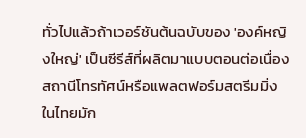ทั่วไปแล้วถ้าเวอร์ชันต้นฉบับของ 'องค์หญิงใหญ่' เป็นซีรีส์ที่ผลิตมาแบบตอนต่อเนื่อง สถานีโทรทัศน์หรือแพลตฟอร์มสตรีมมิ่งในไทยมัก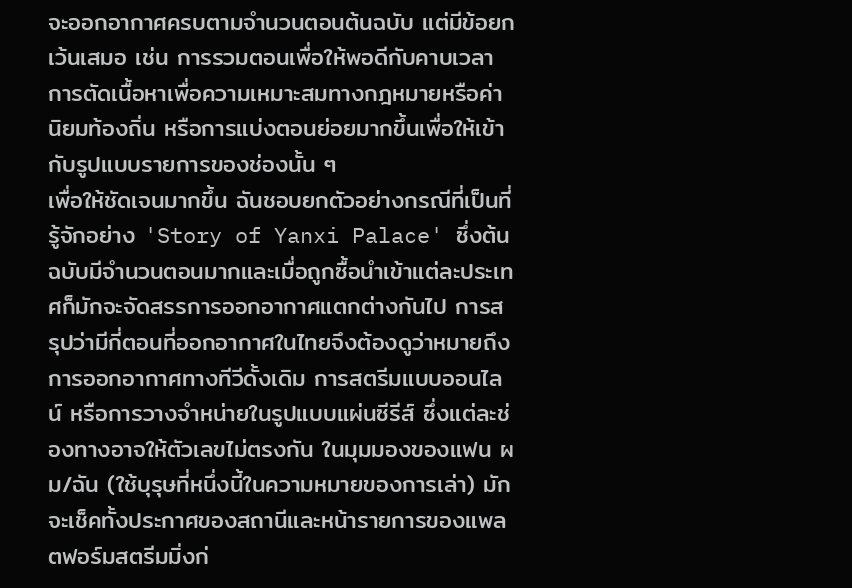จะออกอากาศครบตามจำนวนตอนต้นฉบับ แต่มีข้อยกเว้นเสมอ เช่น การรวมตอนเพื่อให้พอดีกับคาบเวลา การตัดเนื้อหาเพื่อความเหมาะสมทางกฎหมายหรือค่านิยมท้องถิ่น หรือการแบ่งตอนย่อยมากขึ้นเพื่อให้เข้ากับรูปแบบรายการของช่องนั้น ๆ
เพื่อให้ชัดเจนมากขึ้น ฉันชอบยกตัวอย่างกรณีที่เป็นที่รู้จักอย่าง 'Story of Yanxi Palace' ซึ่งต้นฉบับมีจำนวนตอนมากและเมื่อถูกซื้อนำเข้าแต่ละประเทศก็มักจะจัดสรรการออกอากาศแตกต่างกันไป การสรุปว่ามีกี่ตอนที่ออกอากาศในไทยจึงต้องดูว่าหมายถึงการออกอากาศทางทีวีดั้งเดิม การสตรีมแบบออนไลน์ หรือการวางจำหน่ายในรูปแบบแผ่นซีรีส์ ซึ่งแต่ละช่องทางอาจให้ตัวเลขไม่ตรงกัน ในมุมมองของแฟน ผม/ฉัน (ใช้บุรุษที่หนึ่งนี้ในความหมายของการเล่า) มักจะเช็คทั้งประกาศของสถานีและหน้ารายการของแพลตฟอร์มสตรีมมิ่งก่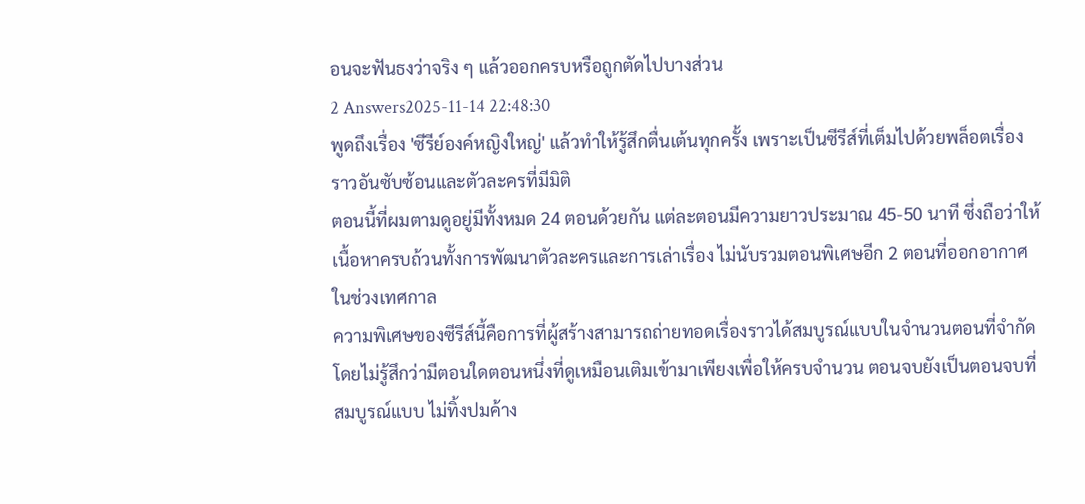อนจะฟันธงว่าจริง ๆ แล้วออกครบหรือถูกตัดไปบางส่วน
2 Answers2025-11-14 22:48:30
พูดถึงเรื่อง 'ซีรีย์องค์หญิงใหญ่' แล้วทำให้รู้สึกตื่นเต้นทุกครั้ง เพราะเป็นซีรีส์ที่เต็มไปด้วยพล็อตเรื่องราวอันซับซ้อนและตัวละครที่มีมิติ
ตอนนี้ที่ผมตามดูอยู่มีทั้งหมด 24 ตอนด้วยกัน แต่ละตอนมีความยาวประมาณ 45-50 นาที ซึ่งถือว่าให้เนื้อหาครบถ้วนทั้งการพัฒนาตัวละครและการเล่าเรื่อง ไม่นับรวมตอนพิเศษอีก 2 ตอนที่ออกอากาศในช่วงเทศกาล
ความพิเศษของซีรีส์นี้คือการที่ผู้สร้างสามารถถ่ายทอดเรื่องราวได้สมบูรณ์แบบในจำนวนตอนที่จำกัด โดยไม่รู้สึกว่ามีตอนใดตอนหนึ่งที่ดูเหมือนเติมเข้ามาเพียงเพื่อให้ครบจำนวน ตอนจบยังเป็นตอนจบที่สมบูรณ์แบบ ไม่ทิ้งปมค้าง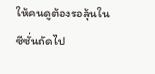ให้คนดูต้องรอลุ้นในซีซั่นถัดไป